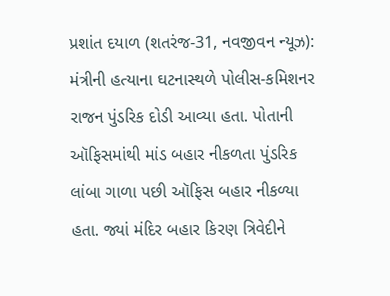પ્રશાંત દયાળ (શતરંજ-31, નવજીવન ન્યૂઝ): મંત્રીની હત્યાના ઘટનાસ્થળે પોલીસ-કમિશનર રાજન પુંડરિક દોડી આવ્યા હતા. પોતાની ઑફિસમાંથી માંડ બહાર નીકળતા પુંડરિક લાંબા ગાળા પછી ઑફિસ બહાર નીકળ્યા હતા. જ્યાં મંદિર બહાર કિરણ ત્રિવેદીને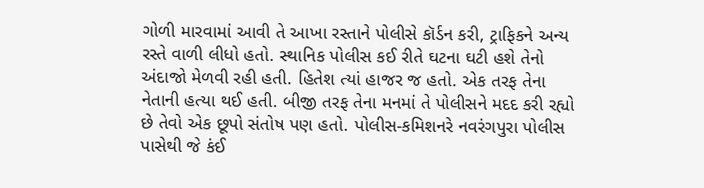ગોળી મારવામાં આવી તે આખા રસ્તાને પોલીસે કૉર્ડન કરી, ટ્રાફિકને અન્ય રસ્તે વાળી લીધો હતો. સ્થાનિક પોલીસ કઈ રીતે ઘટના ઘટી હશે તેનો અંદાજો મેળવી રહી હતી. હિતેશ ત્યાં હાજર જ હતો. એક તરફ તેના નેતાની હત્યા થઈ હતી. બીજી તરફ તેના મનમાં તે પોલીસને મદદ કરી રહ્યો છે તેવો એક છૂપો સંતોષ પણ હતો. પોલીસ-કમિશનરે નવરંગપુરા પોલીસ પાસેથી જે કંઈ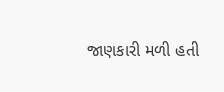જાણકારી મળી હતી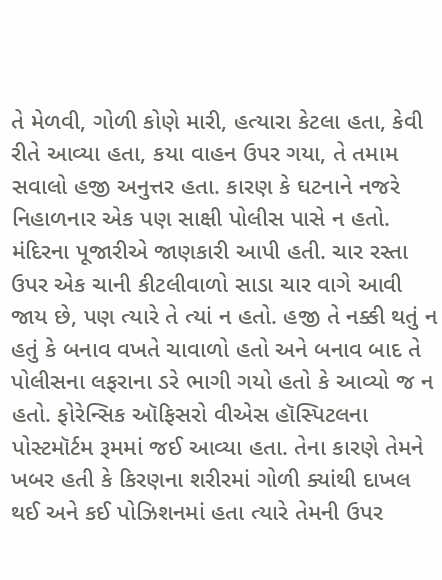તે મેળવી, ગોળી કોણે મારી, હત્યારા કેટલા હતા, કેવી રીતે આવ્યા હતા, કયા વાહન ઉપર ગયા, તે તમામ સવાલો હજી અનુત્તર હતા. કારણ કે ઘટનાને નજરે નિહાળનાર એક પણ સાક્ષી પોલીસ પાસે ન હતો. મંદિરના પૂજારીએ જાણકારી આપી હતી. ચાર રસ્તા ઉપર એક ચાની કીટલીવાળો સાડા ચાર વાગે આવી જાય છે, પણ ત્યારે તે ત્યાં ન હતો. હજી તે નક્કી થતું ન હતું કે બનાવ વખતે ચાવાળો હતો અને બનાવ બાદ તે પોલીસના લફરાના ડરે ભાગી ગયો હતો કે આવ્યો જ ન હતો. ફોરેન્સિક ઑફિસરો વીએસ હૉસ્પિટલના પોસ્ટમૉર્ટમ રૂમમાં જઈ આવ્યા હતા. તેના કારણે તેમને ખબર હતી કે કિરણના શરીરમાં ગોળી ક્યાંથી દાખલ થઈ અને કઈ પોઝિશનમાં હતા ત્યારે તેમની ઉપર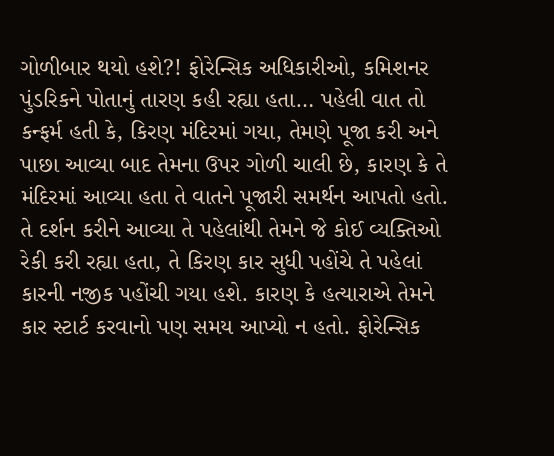ગોળીબાર થયો હશે?! ફોરેન્સિક અધિકારીઓ, કમિશનર પુંડરિકને પોતાનું તારણ કહી રહ્યા હતા… પહેલી વાત તો કન્ફર્મ હતી કે, કિરણ મંદિરમાં ગયા, તેમણે પૂજા કરી અને પાછા આવ્યા બાદ તેમના ઉપર ગોળી ચાલી છે, કારણ કે તે મંદિરમાં આવ્યા હતા તે વાતને પૂજારી સમર્થન આપતો હતો. તે દર્શન કરીને આવ્યા તે પહેલાંથી તેમને જે કોઈ વ્યક્તિઓ રેકી કરી રહ્યા હતા, તે કિરણ કાર સુધી પહોંચે તે પહેલાં કારની નજીક પહોંચી ગયા હશે. કારણ કે હત્યારાએ તેમને કાર સ્ટાર્ટ કરવાનો પણ સમય આપ્યો ન હતો. ફોરેન્સિક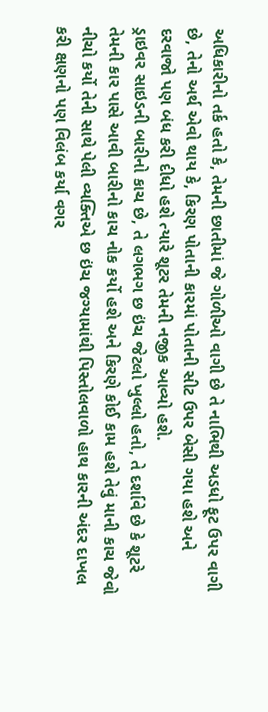અધિકારીનો તર્ક હતો કે, તેમની છાતીમાં જે ગોળીઓ વાગી છે તે નાભિથી અડધો ફૂટ ઉપર વાગી છે, તેનો અર્થ એવો થાય કે, કિરણ પોતાની કારમાં પોતાની સીટ ઉપર બેસી ગયા હશે અને દરવાજો પણ બંધ કરી દીધો હશે ત્યારે શૂટર તેમની નજીક આવ્યો હશે.
ડ્રાઇવર સાઇડની બારીનો કાચ છે, તે લગભગ છ ઇંચ જેટલો ખુલ્લો હતો, તે દર્શાવે છે કે શૂટરે તેમની કાર પાસે આવી બારીનો કાચ નોક કર્યો હશે અને કિરણે કોઈ કામ હશે તેવું માની કાચ જેવો નીચો કર્યો તેની સાથે પેલી વ્યક્તિએ છ ઇંચ જગ્યામાંથી પિસ્તોલવાળો હાથ કારની અંદર દાખલ કરી ક્ષણનો પણ વિલંબ કર્યા વગર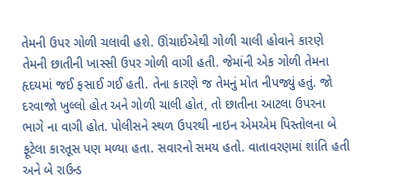તેમની ઉપર ગોળી ચલાવી હશે. ઊંચાઈએથી ગોળી ચાલી હોવાને કારણે તેમની છાતીની ખાસ્સી ઉપર ગોળી વાગી હતી. જેમાંની એક ગોળી તેમના હૃદયમાં જઈ ફસાઈ ગઈ હતી. તેના કારણે જ તેમનું મોત નીપજ્યું હતું. જો દરવાજો ખુલ્લો હોત અને ગોળી ચાલી હોત, તો છાતીના આટલા ઉપરના ભાગે ના વાગી હોત. પોલીસને સ્થળ ઉપરથી નાઇન એમએમ પિસ્તોલના બે ફૂટેલા કારતૂસ પણ મળ્યા હતા. સવારનો સમય હતો. વાતાવરણમાં શાંતિ હતી અને બે રાઉન્ડ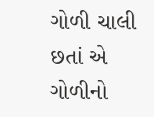ગોળી ચાલી છતાં એ ગોળીનો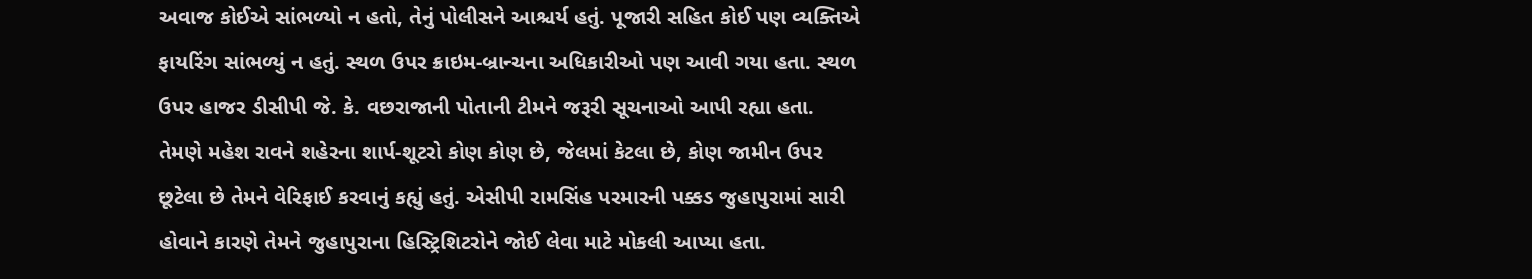અવાજ કોઈએ સાંભળ્યો ન હતો, તેનું પોલીસને આશ્ચર્ય હતું. પૂજારી સહિત કોઈ પણ વ્યક્તિએ ફાયરિંગ સાંભળ્યું ન હતું. સ્થળ ઉપર ક્રાઇમ-બ્રાન્ચના અધિકારીઓ પણ આવી ગયા હતા. સ્થળ ઉપર હાજર ડીસીપી જે. કે. વછરાજાની પોતાની ટીમને જરૂરી સૂચનાઓ આપી રહ્યા હતા. તેમણે મહેશ રાવને શહેરના શાર્પ-શૂટરો કોણ કોણ છે, જેલમાં કેટલા છે, કોણ જામીન ઉપર છૂટેલા છે તેમને વેરિફાઈ કરવાનું કહ્યું હતું. એસીપી રામસિંહ પરમારની પક્કડ જુહાપુરામાં સારી હોવાને કારણે તેમને જુહાપુરાના હિસ્ટ્રિશિટરોને જોઈ લેવા માટે મોકલી આપ્યા હતા.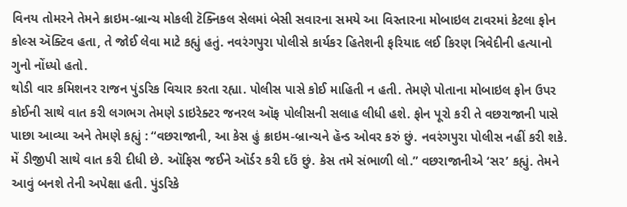વિનય તોમરને તેમને ક્રાઇમ-બ્રાન્ચ મોકલી ટૅક્નિકલ સેલમાં બેસી સવારના સમયે આ વિસ્તારના મોબાઇલ ટાવરમાં કેટલા ફોન કોલ્સ ઍક્ટિવ હતા, તે જોઈ લેવા માટે કહ્યું હતું. નવરંગપુરા પોલીસે કાર્યકર હિતેશની ફરિયાદ લઈ કિરણ ત્રિવેદીની હત્યાનો ગુનો નોંધ્યો હતો.
થોડી વાર કમિશનર રાજન પુંડરિક વિચાર કરતા રહ્યા. પોલીસ પાસે કોઈ માહિતી ન હતી. તેમણે પોતાના મોબાઇલ ફોન ઉપર કોઈની સાથે વાત કરી લગભગ તેમણે ડાઇરેક્ટર જનરલ ઑફ પોલીસની સલાહ લીધી હશે. ફોન પૂરો કરી તે વછરાજાની પાસે પાછા આવ્યા અને તેમણે કહ્યું : “વછરાજાની, આ કેસ હું ક્રાઇમ-બ્રાન્ચને હૅન્ડ ઓવર કરું છું. નવરંગપુરા પોલીસ નહીં કરી શકે. મેં ડીજીપી સાથે વાત કરી દીધી છે. ઑફિસ જઈને ઑર્ડર કરી દઉં છું. કેસ તમે સંભાળી લો.” વછરાજાનીએ ‘સર’ કહ્યું. તેમને આવું બનશે તેની અપેક્ષા હતી. પુંડરિકે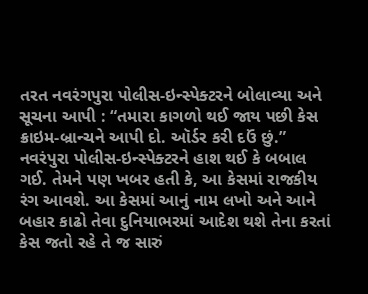તરત નવરંગપુરા પોલીસ-ઇન્સ્પેક્ટરને બોલાવ્યા અને સૂચના આપી : “તમારા કાગળો થઈ જાય પછી કેસ ક્રાઇમ-બ્રાન્ચને આપી દો. ઑર્ડર કરી દઉં છું.” નવરંપુરા પોલીસ-ઇન્સ્પેક્ટરને હાશ થઈ કે બબાલ ગઈ. તેમને પણ ખબર હતી કે, આ કેસમાં રાજકીય રંગ આવશે. આ કેસમાં આનું નામ લખો અને આને બહાર કાઢો તેવા દુનિયાભરમાં આદેશ થશે તેના કરતાં કેસ જતો રહે તે જ સારું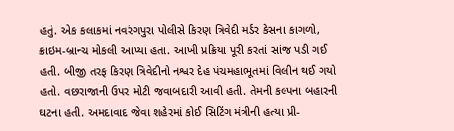હતું. એક કલાકમાં નવરંગપુરા પોલીસે કિરણ ત્રિવેદી મર્ડર કેસના કાગળો, ક્રાઇમ-બ્રાન્ચ મોકલી આપ્યા હતા. આખી પ્રક્રિયા પૂરી કરતાં સાંજ પડી ગઈ હતી. બીજી તરફ કિરણ ત્રિવેદીનો નશ્વર દેહ પંચમહાભૂતમાં વિલીન થઈ ગયો હતો. વછરાજાની ઉપર મોટી જવાબદારી આવી હતી. તેમની કલ્પના બહારની ઘટના હતી. અમદાવાદ જેવા શહેરમાં કોઈ સિટિંગ મંત્રીની હત્યા પ્રી-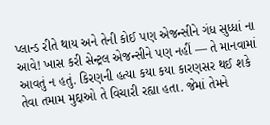પ્લાન્ડ રીતે થાય અને તેની કોઈ પણ એજન્સીને ગંધ સુધ્ધાં ના આવે! ખાસ કરી સેન્ટ્રલ એજન્સીને પણ નહીં — તે માનવામાં આવતું ન હતું. કિરણની હત્યા કયા કયા કારણસર થઈ શકે તેવા તમામ મુદ્દાઓ તે વિચારી રહ્યા હતા. જેમાં તેમને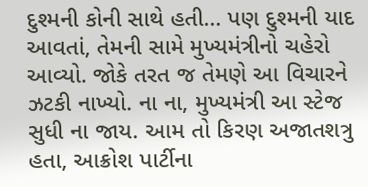દુશ્મની કોની સાથે હતી… પણ દુશ્મની યાદ આવતાં, તેમની સામે મુખ્યમંત્રીનો ચહેરો આવ્યો. જોકે તરત જ તેમણે આ વિચારને ઝટકી નાખ્યો. ના ના, મુખ્યમંત્રી આ સ્ટેજ સુધી ના જાય. આમ તો કિરણ અજાતશત્રુ હતા, આક્રોશ પાર્ટીના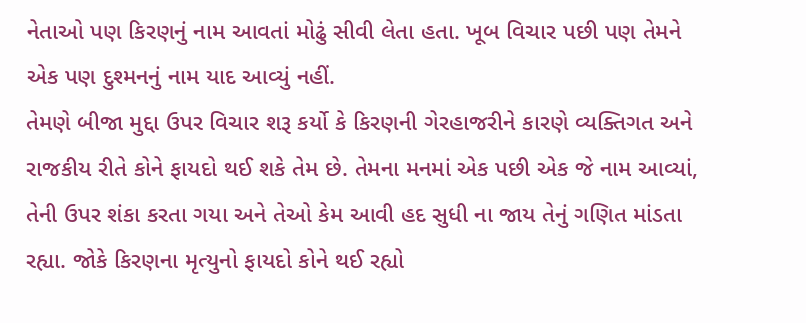નેતાઓ પણ કિરણનું નામ આવતાં મોઢું સીવી લેતા હતા. ખૂબ વિચાર પછી પણ તેમને એક પણ દુશ્મનનું નામ યાદ આવ્યું નહીં.
તેમણે બીજા મુદ્દા ઉપર વિચાર શરૂ કર્યો કે કિરણની ગેરહાજરીને કારણે વ્યક્તિગત અને રાજકીય રીતે કોને ફાયદો થઈ શકે તેમ છે. તેમના મનમાં એક પછી એક જે નામ આવ્યાં, તેની ઉપર શંકા કરતા ગયા અને તેઓ કેમ આવી હદ સુધી ના જાય તેનું ગણિત માંડતા રહ્યા. જોકે કિરણના મૃત્યુનો ફાયદો કોને થઈ રહ્યો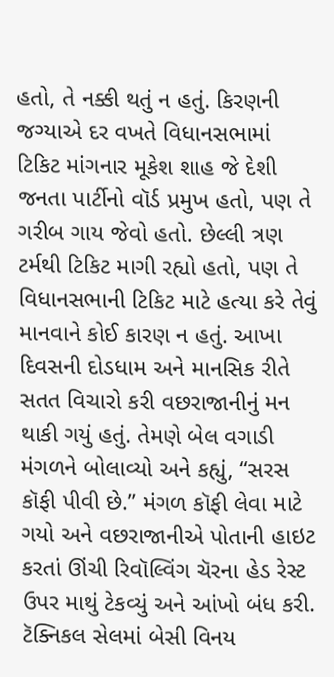હતો, તે નક્કી થતું ન હતું. કિરણની જગ્યાએ દર વખતે વિધાનસભામાં ટિકિટ માંગનાર મૂકેશ શાહ જે દેશી જનતા પાર્ટીનો વૉર્ડ પ્રમુખ હતો, પણ તે ગરીબ ગાય જેવો હતો. છેલ્લી ત્રણ ટર્મથી ટિકિટ માગી રહ્યો હતો, પણ તે વિધાનસભાની ટિકિટ માટે હત્યા કરે તેવું માનવાને કોઈ કારણ ન હતું. આખા દિવસની દોડધામ અને માનસિક રીતે સતત વિચારો કરી વછરાજાનીનું મન થાકી ગયું હતું. તેમણે બેલ વગાડી મંગળને બોલાવ્યો અને કહ્યું, “સરસ કૉફી પીવી છે.” મંગળ કૉફી લેવા માટે ગયો અને વછરાજાનીએ પોતાની હાઇટ કરતાં ઊંચી રિવૉલ્વિંગ ચૅરના હેડ રેસ્ટ ઉપર માથું ટેકવ્યું અને આંખો બંધ કરી. ટૅક્નિકલ સેલમાં બેસી વિનય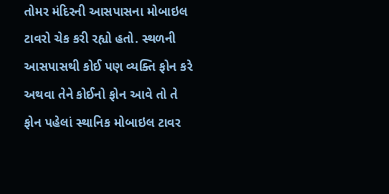તોમર મંદિરની આસપાસના મોબાઇલ ટાવરો ચેક કરી રહ્યો હતો. સ્થળની આસપાસથી કોઈ પણ વ્યક્તિ ફોન કરે અથવા તેને કોઈનો ફોન આવે તો તે ફોન પહેલાં સ્થાનિક મોબાઇલ ટાવર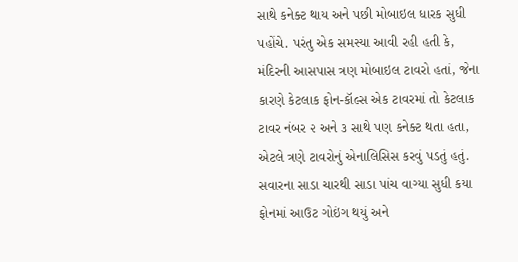સાથે કનેક્ટ થાય અને પછી મોબાઇલ ધારક સુધી પહોંચે. પરંતુ એક સમસ્યા આવી રહી હતી કે, મંદિરની આસપાસ ત્રણ મોબાઇલ ટાવરો હતાં, જેના કારણે કેટલાક ફોન-કૉલ્સ એક ટાવરમાં તો કેટલાક ટાવર નંબર ૨ અને ૩ સાથે પણ કનેક્ટ થતા હતા, એટલે ત્રણે ટાવરોનું એનાલિસિસ કરવું પડતું હતું. સવારના સાડા ચારથી સાડા પાંચ વાગ્યા સુધી કયા ફોનમાં આઉટ ગોઇંગ થયું અને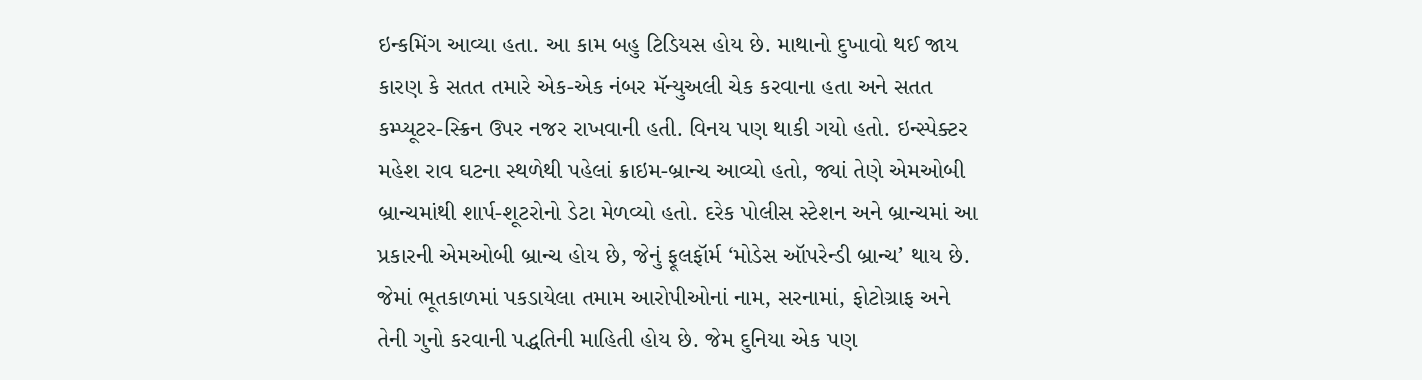ઇન્કમિંગ આવ્યા હતા. આ કામ બહુ ટિડિયસ હોય છે. માથાનો દુખાવો થઈ જાય કારણ કે સતત તમારે એક-એક નંબર મૅન્યુઅલી ચેક કરવાના હતા અને સતત કમ્પ્યૂટર-સ્ક્રિન ઉપર નજર રાખવાની હતી. વિનય પણ થાકી ગયો હતો. ઇન્સ્પેક્ટર મહેશ રાવ ઘટના સ્થળેથી પહેલાં ક્રાઇમ-બ્રાન્ચ આવ્યો હતો, જ્યાં તેણે એમઓબી બ્રાન્ચમાંથી શાર્પ-શૂટરોનો ડેટા મેળવ્યો હતો. દરેક પોલીસ સ્ટેશન અને બ્રાન્ચમાં આ પ્રકારની એમઓબી બ્રાન્ચ હોય છે, જેનું ફૂલફૉર્મ ‘મોડેસ ઑપરેન્ડી બ્રાન્ચ’ થાય છે. જેમાં ભૂતકાળમાં પકડાયેલા તમામ આરોપીઓનાં નામ, સરનામાં, ફોટોગ્રાફ અને તેની ગુનો કરવાની પદ્ધતિની માહિતી હોય છે. જેમ દુનિયા એક પણ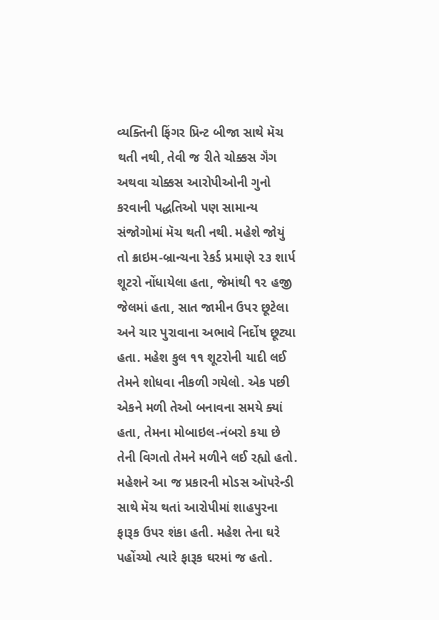વ્યક્તિની ફિંગર પ્રિન્ટ બીજા સાથે મૅચ થતી નથી, તેવી જ રીતે ચોક્કસ ગૅંગ અથવા ચોક્કસ આરોપીઓની ગુનો કરવાની પદ્ધતિઓ પણ સામાન્ય સંજોગોમાં મૅચ થતી નથી. મહેશે જોયું તો ક્રાઇમ-બ્રાન્ચના રેકર્ડ પ્રમાણે ૨૩ શાર્પ શૂટરો નોંધાયેલા હતા, જેમાંથી ૧૨ હજી જેલમાં હતા, સાત જામીન ઉપર છૂટેલા અને ચાર પુરાવાના અભાવે નિર્દોષ છૂટ્યા હતા. મહેશ કુલ ૧૧ શૂટરોની યાદી લઈ તેમને શોધવા નીકળી ગયેલો. એક પછી એકને મળી તેઓ બનાવના સમયે ક્યાં હતા, તેમના મોબાઇલ-નંબરો કયા છે તેની વિગતો તેમને મળીને લઈ રહ્યો હતો. મહેશને આ જ પ્રકારની મોડસ ઑપરેન્ડી સાથે મૅચ થતાં આરોપીમાં શાહપુરના ફારૂક ઉપર શંકા હતી. મહેશ તેના ઘરે પહોંચ્યો ત્યારે ફારૂક ઘરમાં જ હતો.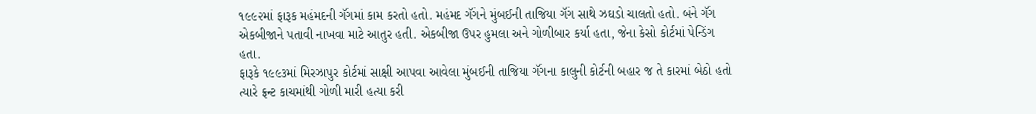૧૯૯૨માં ફારૂક મહંમદની ગૅંગમાં કામ કરતો હતો. મહંમદ ગૅંગને મુંબઈની તાજિયા ગૅંગ સાથે ઝઘડો ચાલતો હતો. બંને ગૅંગ એકબીજાને પતાવી નાખવા માટે આતુર હતી. એકબીજા ઉપર હુમલા અને ગોળીબાર કર્યા હતા, જેના કેસો કોર્ટમાં પેન્ડિંગ હતા.
ફારૂકે ૧૯૯૩માં મિરઝાપુર કોર્ટમાં સાક્ષી આપવા આવેલા મુંબઈની તાજિયા ગૅંગના કાલુની કોર્ટની બહાર જ તે કારમાં બેઠો હતો ત્યારે ફ્રન્ટ કાચમાંથી ગોળી મારી હત્યા કરી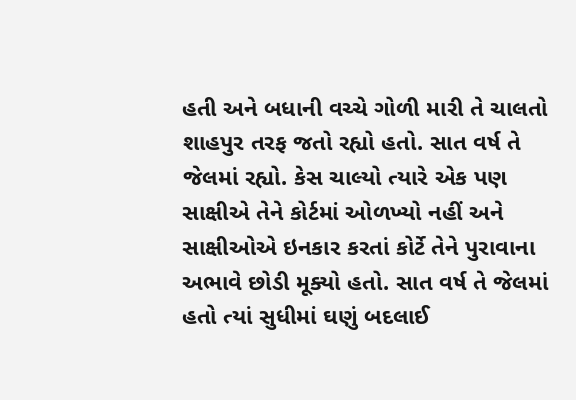હતી અને બધાની વચ્ચે ગોળી મારી તે ચાલતો શાહપુર તરફ જતો રહ્યો હતો. સાત વર્ષ તે જેલમાં રહ્યો. કેસ ચાલ્યો ત્યારે એક પણ સાક્ષીએ તેને કોર્ટમાં ઓળખ્યો નહીં અને સાક્ષીઓએ ઇનકાર કરતાં કોર્ટે તેને પુરાવાના અભાવે છોડી મૂક્યો હતો. સાત વર્ષ તે જેલમાં હતો ત્યાં સુધીમાં ઘણું બદલાઈ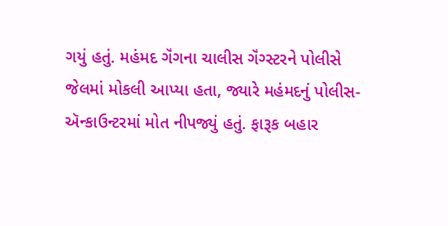ગયું હતું. મહંમદ ગૅંગના ચાલીસ ગૅંગ્સ્ટરને પોલીસે જેલમાં મોકલી આપ્યા હતા, જ્યારે મહંમદનું પોલીસ-ઍન્કાઉન્ટરમાં મોત નીપજ્યું હતું. ફારૂક બહાર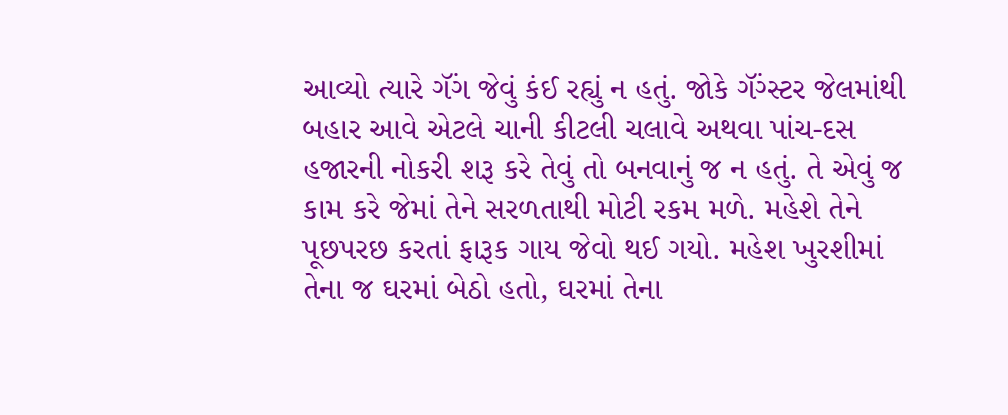આવ્યો ત્યારે ગૅંગ જેવું કંઈ રહ્યું ન હતું. જોકે ગૅંગ્સ્ટર જેલમાંથી બહાર આવે એટલે ચાની કીટલી ચલાવે અથવા પાંચ-દસ હજારની નોકરી શરૂ કરે તેવું તો બનવાનું જ ન હતું. તે એવું જ કામ કરે જેમાં તેને સરળતાથી મોટી રકમ મળે. મહેશે તેને પૂછપરછ કરતાં ફારૂક ગાય જેવો થઈ ગયો. મહેશ ખુરશીમાં તેના જ ઘરમાં બેઠો હતો, ઘરમાં તેના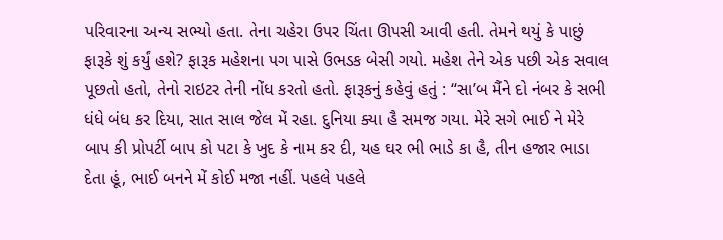પરિવારના અન્ય સભ્યો હતા. તેના ચહેરા ઉપર ચિંતા ઊપસી આવી હતી. તેમને થયું કે પાછું ફારૂકે શું કર્યું હશે? ફારૂક મહેશના પગ પાસે ઉભડક બેસી ગયો. મહેશ તેને એક પછી એક સવાલ પૂછતો હતો, તેનો રાઇટર તેની નોંધ કરતો હતો. ફારૂકનું કહેવું હતું : “સા’બ મૈંને દો નંબર કે સભી ધંધે બંધ કર દિયા, સાત સાલ જેલ મેં રહા. દુનિયા ક્યા હૈ સમજ ગયા. મેરે સગે ભાઈ ને મેરે બાપ કી પ્રોપર્ટી બાપ કો પટા કે ખુદ કે નામ કર દી, યહ ઘર ભી ભાડે કા હૈ, તીન હજાર ભાડા દેતા હૂં, ભાઈ બનને મેં કોઈ મજા નહીં. પહલે પહલે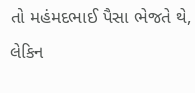તો મહંમદભાઈ પૈસા ભેજતે થે, લેકિન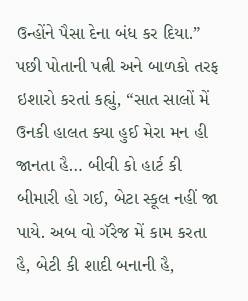ઉન્હોંને પૈસા દેના બંધ કર દિયા.” પછી પોતાની પત્ની અને બાળકો તરફ ઇશારો કરતાં કહ્યું, “સાત સાલોં મેં ઉનકી હાલત ક્યા હુઈ મેરા મન હી જાનતા હૈ… બીવી કો હાર્ટ કી બીમારી હો ગઈ, બેટા સ્કૂલ નહીં જા પાયે. અબ વો ગૅરેજ મેં કામ કરતા હૈ, બેટી કી શાદી બનાની હૈ,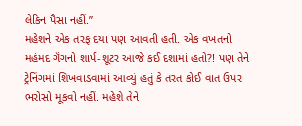લેકિન પૈસા નહીં.”
મહેશને એક તરફ દયા પણ આવતી હતી. એક વખતનો મહંમદ ગૅંગનો શાર્પ-શૂટર આજે કઈ દશામાં હતો?! પણ તેને ટ્રેનિંગમાં શિખવાડવામાં આવ્યું હતું કે તરત કોઈ વાત ઉપર ભરોસો મૂકવો નહીં. મહેશે તેને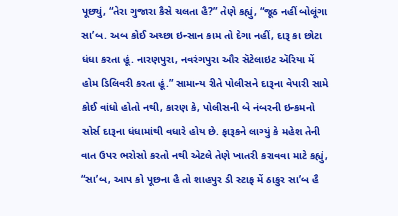પૂછ્યું, “તેરા ગુજારા કૈસે ચલતા હૈ?” તેણે કહ્યું, “જૂઠ નહીં બોલૂંગા સા’બ. અબ કોઈ અચ્છા ઇન્સાન કામ તો દેગા નહીં, દારૂ કા છોટા ધંધા કરતા હૂં. નારણપુરા, નવરંગપુરા ઔર સૅટેલાઇટ ઍરિયા મેં હોમ ડિલિવરી કરતા હૂં.” સામાન્ય રીતે પોલીસને દારૂના વેપારી સામે કોઈ વાંધો હોતો નથી, કારણ કે, પોલીસની બે નંબરની ઇન્કમનો સોર્સ દારૂના ધંધામાંથી વધારે હોય છે. ફારૂકને લાગ્યું કે મહેશ તેની વાત ઉપર ભરોસો કરતો નથી એટલે તેણે ખાતરી કરાવવા માટે કહ્યું, “સા’બ, આપ કો પૂછના હૈ તો શાહપુર ડી સ્ટાફ મેં ઠાકુર સા’બ હૈ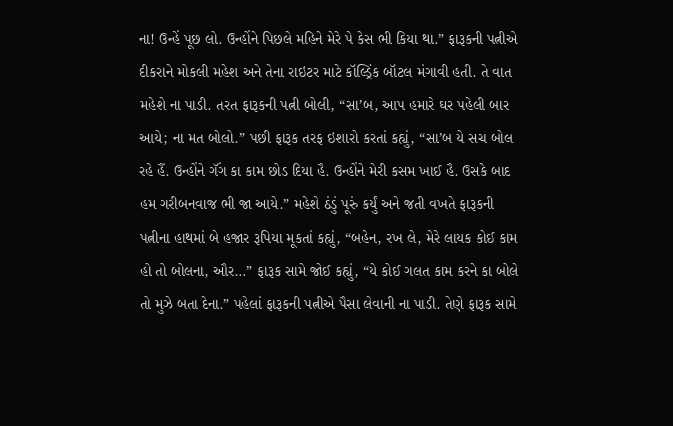ના! ઉન્હેં પૂછ લો. ઉન્હોંને પિછલે મહિને મેરે પે કેસ ભી કિયા થા.” ફારૂકની પત્નીએ દીકરાને મોકલી મહેશ અને તેના રાઇટર માટે કૉલ્ડ્રિંક બૉટલ મંગાવી હતી. તે વાત મહેશે ના પાડી. તરત ફારૂકની પત્ની બોલી, “સા’બ, આપ હમારે ઘર પહેલી બાર આયે; ના મત બોલો.” પછી ફારૂક તરફ ઇશારો કરતાં કહ્યું, “સા’બ યે સચ બોલ રહે હૈં. ઉન્હોંને ગૅંગ કા કામ છોડ દિયા હૈ. ઉન્હોંને મેરી કસમ ખાઈ હૈ. ઉસકે બાદ હમ ગરીબનવાજ ભી જા આયે.” મહેશે ઠંડું પૂરું કર્યું અને જતી વખતે ફારૂકની પત્નીના હાથમાં બે હજાર રૂપિયા મૂકતાં કહ્યું, “બહેન, રખ લે, મેરે લાયક કોઈ કામ હો તો બોલના, ઔર…” ફારૂક સામે જોઈ કહ્યું, “યે કોઈ ગલત કામ કરને કા બોલે તો મુઝે બતા દેના.” પહેલાં ફારૂકની પત્નીએ પૈસા લેવાની ના પાડી. તેણે ફારૂક સામે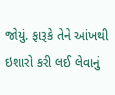જોયું. ફારૂકે તેને આંખથી ઇશારો કરી લઈ લેવાનું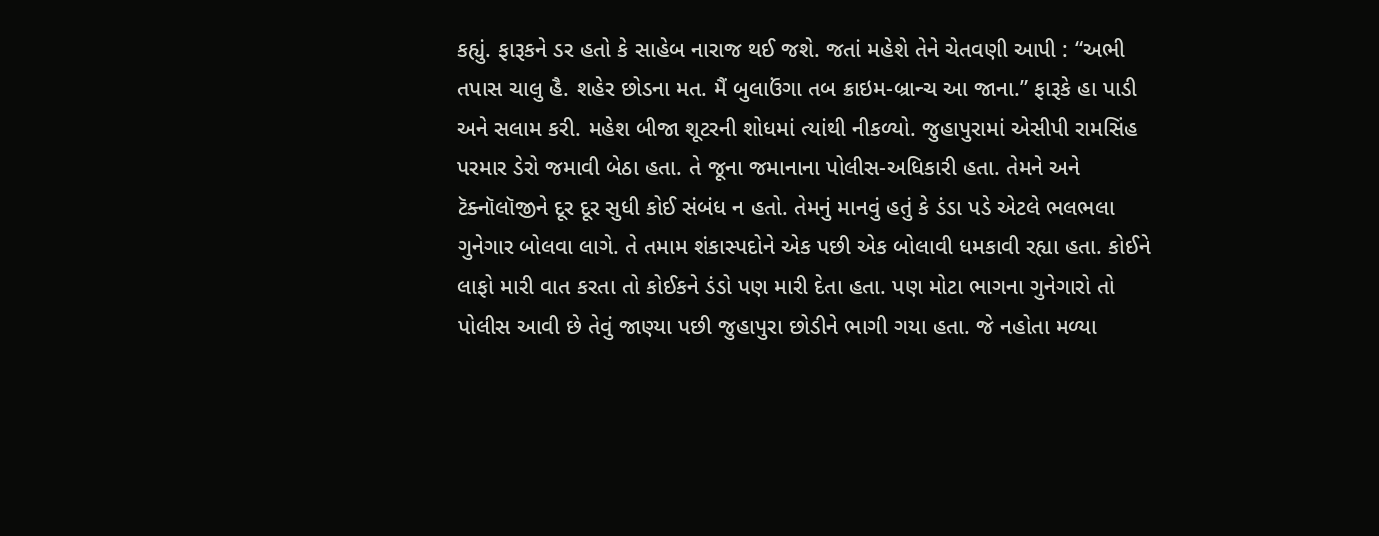કહ્યું. ફારૂકને ડર હતો કે સાહેબ નારાજ થઈ જશે. જતાં મહેશે તેને ચેતવણી આપી : “અભી તપાસ ચાલુ હૈ. શહેર છોડના મત. મૈં બુલાઉંગા તબ ક્રાઇમ-બ્રાન્ચ આ જાના.” ફારૂકે હા પાડી અને સલામ કરી. મહેશ બીજા શૂટરની શોધમાં ત્યાંથી નીકળ્યો. જુહાપુરામાં એસીપી રામસિંહ પરમાર ડેરો જમાવી બેઠા હતા. તે જૂના જમાનાના પોલીસ-અધિકારી હતા. તેમને અને ટૅક્નૉલૉજીને દૂર દૂર સુધી કોઈ સંબંધ ન હતો. તેમનું માનવું હતું કે ડંડા પડે એટલે ભલભલા ગુનેગાર બોલવા લાગે. તે તમામ શંકાસ્પદોને એક પછી એક બોલાવી ધમકાવી રહ્યા હતા. કોઈને લાફો મારી વાત કરતા તો કોઈકને ડંડો પણ મારી દેતા હતા. પણ મોટા ભાગના ગુનેગારો તો પોલીસ આવી છે તેવું જાણ્યા પછી જુહાપુરા છોડીને ભાગી ગયા હતા. જે નહોતા મળ્યા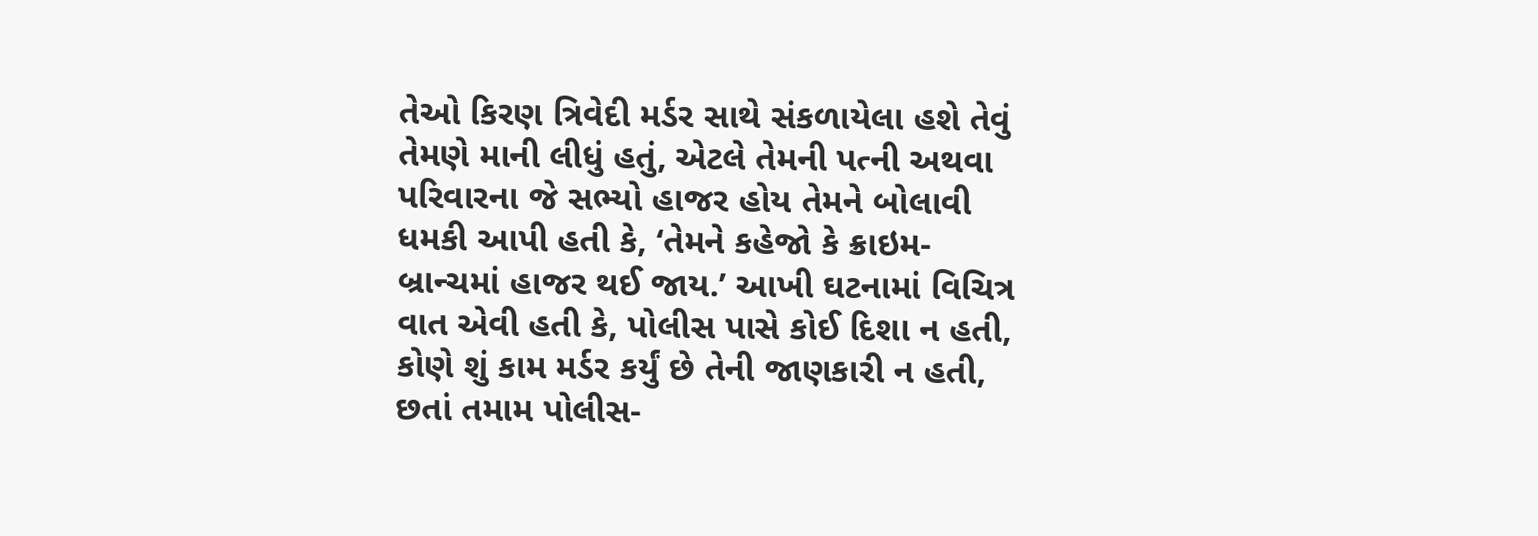તેઓ કિરણ ત્રિવેદી મર્ડર સાથે સંકળાયેલા હશે તેવું તેમણે માની લીધું હતું, એટલે તેમની પત્ની અથવા પરિવારના જે સભ્યો હાજર હોય તેમને બોલાવી ધમકી આપી હતી કે, ‘તેમને કહેજો કે ક્રાઇમ-બ્રાન્ચમાં હાજર થઈ જાય.’ આખી ઘટનામાં વિચિત્ર વાત એવી હતી કે, પોલીસ પાસે કોઈ દિશા ન હતી, કોણે શું કામ મર્ડર કર્યું છે તેની જાણકારી ન હતી, છતાં તમામ પોલીસ-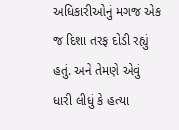અધિકારીઓનું મગજ એક જ દિશા તરફ દોડી રહ્યું હતું. અને તેમણે એવું ધારી લીધું કે હત્યા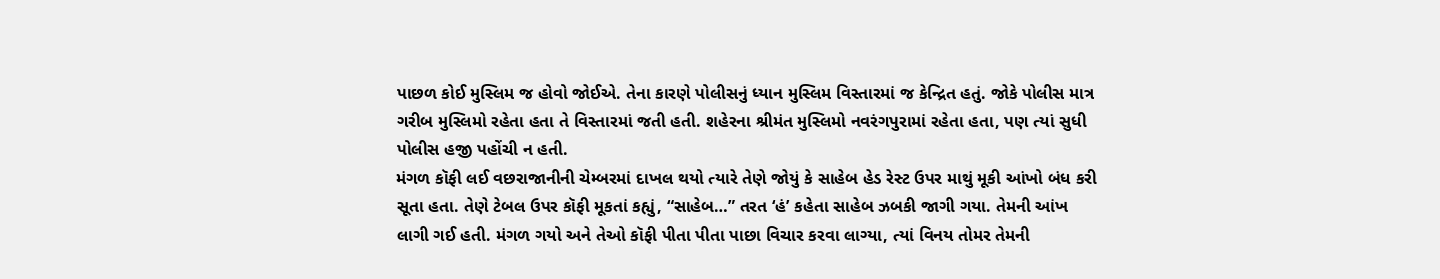પાછળ કોઈ મુસ્લિમ જ હોવો જોઈએ. તેના કારણે પોલીસનું ધ્યાન મુસ્લિમ વિસ્તારમાં જ કેન્દ્રિત હતું. જોકે પોલીસ માત્ર ગરીબ મુસ્લિમો રહેતા હતા તે વિસ્તારમાં જતી હતી. શહેરના શ્રીમંત મુસ્લિમો નવરંગપુરામાં રહેતા હતા, પણ ત્યાં સુધી પોલીસ હજી પહોંચી ન હતી.
મંગળ કૉફી લઈ વછરાજાનીની ચેમ્બરમાં દાખલ થયો ત્યારે તેણે જોયું કે સાહેબ હેડ રેસ્ટ ઉપર માથું મૂકી આંખો બંધ કરી સૂતા હતા. તેણે ટેબલ ઉપર કૉફી મૂકતાં કહ્યું, “સાહેબ…” તરત ‘હં’ કહેતા સાહેબ ઝબકી જાગી ગયા. તેમની આંખ લાગી ગઈ હતી. મંગળ ગયો અને તેઓ કૉફી પીતા પીતા પાછા વિચાર કરવા લાગ્યા, ત્યાં વિનય તોમર તેમની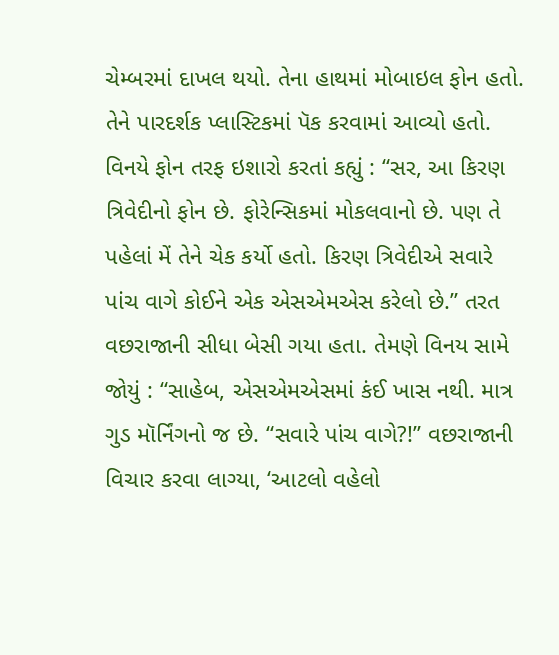ચેમ્બરમાં દાખલ થયો. તેના હાથમાં મોબાઇલ ફોન હતો. તેને પારદર્શક પ્લાસ્ટિકમાં પૅક કરવામાં આવ્યો હતો. વિનયે ફોન તરફ ઇશારો કરતાં કહ્યું : “સર, આ કિરણ ત્રિવેદીનો ફોન છે. ફોરેન્સિકમાં મોકલવાનો છે. પણ તે પહેલાં મેં તેને ચેક કર્યો હતો. કિરણ ત્રિવેદીએ સવારે પાંચ વાગે કોઈને એક એસએમએસ કરેલો છે.” તરત વછરાજાની સીધા બેસી ગયા હતા. તેમણે વિનય સામે જોયું : “સાહેબ, એસએમએસમાં કંઈ ખાસ નથી. માત્ર ગુડ મૉર્નિંગનો જ છે. “સવારે પાંચ વાગે?!” વછરાજાની વિચાર કરવા લાગ્યા, ‘આટલો વહેલો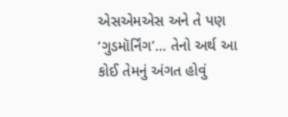એસએમએસ અને તે પણ ‘ગુડમૉર્નિંગ’… તેનો અર્થ આ કોઈ તેમનું અંગત હોવું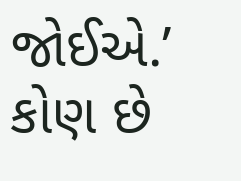જોઈએ.’ કોણ છે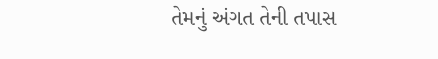તેમનું અંગત તેની તપાસ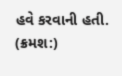હવે કરવાની હતી.
(ક્રમશ:)